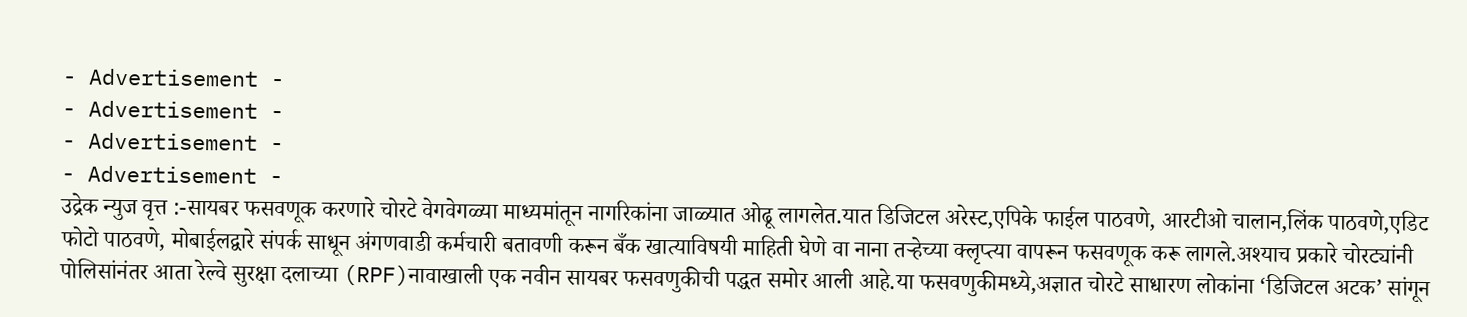- Advertisement -
- Advertisement -
- Advertisement -
- Advertisement -
उद्रेक न्युज वृत्त :-सायबर फसवणूक करणारे चोरटे वेगवेगळ्या माध्यमांतून नागरिकांना जाळ्यात ओढू लागलेत.यात डिजिटल अरेस्ट,एपिके फाईल पाठवणे, आरटीओ चालान,लिंक पाठवणे,एडिट फोटो पाठवणे, मोबाईलद्वारे संपर्क साधून अंगणवाडी कर्मचारी बतावणी करून बँक खात्याविषयी माहिती घेणे वा नाना तऱ्हेच्या क्लृप्त्या वापरून फसवणूक करू लागले.अश्याच प्रकारे चोरट्यांनी पोलिसांनंतर आता रेल्वे सुरक्षा दलाच्या (RPF)नावाखाली एक नवीन सायबर फसवणुकीची पद्धत समोर आली आहे.या फसवणुकीमध्ये,अज्ञात चोरटे साधारण लोकांना ‘डिजिटल अटक’ सांगून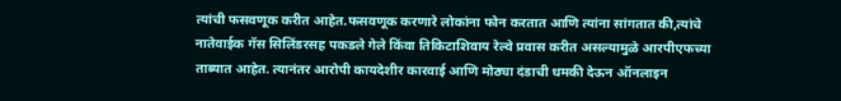त्यांची फसवणूक करीत आहेत.फसवणूक करणारे लोकांना फोन करतात आणि त्यांना सांगतात की,त्यांचे नातेवाईक गॅस सिलिंडरसह पकडले गेले किंवा तिकिटाशिवाय रेल्वे प्रवास करीत असल्यामुळे आरपीएफच्या ताब्यात आहेत. त्यानंतर आरोपी कायदेशीर कारवाई आणि मोठ्या दंडाची धमकी देऊन ऑनलाइन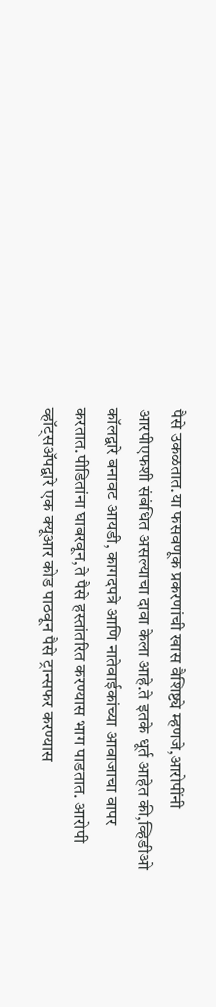पैसे उकळतात.या फसवणूक प्रकरणांची खास वैशिष्ट्ये म्हणजे,आरोपींनी आरपीएफशी संबंधित असल्याचा दावा केला आहे.ते इतके धूर्त आहेत की,व्हिडीओ कॉलद्वारे बनावट आयडी, कागदपत्रे आणि नातेवाईकांच्या आवाजाचा वापर करतात.पीडितांना घाबरवून,ते पैसे हस्तांतरित करण्यास भाग पाडतात. आरोपी व्हॉट्सॲपद्वारे एक क्यूआर कोड पाठवून पैसे ट्रान्सफर करण्यास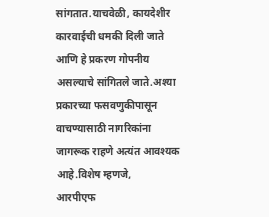सांगतात.याचवेळी, कायदेशीर कारवाईची धमकी दिली जाते आणि हे प्रकरण गोपनीय असल्याचे सांगितले जाते.अश्या प्रकारच्या फसवणुकीपासून वाचण्यासाठी नागरिकांना जागरूक राहणे अत्यंत आवश्यक आहे.विशेष म्हणजे,
आरपीएफ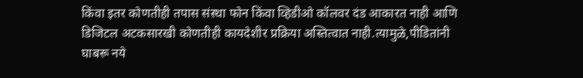किंवा इतर कोणतीही तपास संस्था फोन किंवा व्हिडीओ कॉलवर दंड आकारत नाही आणि डिजिटल अटकसारखी कोणतीही कायदेशीर प्रक्रिया अस्तित्वात नाही.त्यामुळे,पीडितांनी घाबरू नये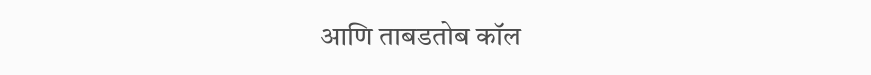आणि ताबडतोब कॉल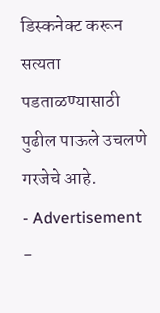डिस्कनेक्ट करून सत्यता पडताळण्यासाठी पुढील पाऊले उचलणे गरजेचे आहे.
- Advertisement -